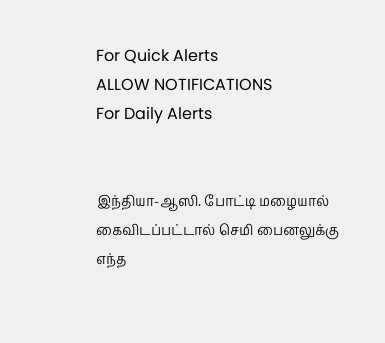For Quick Alerts
ALLOW NOTIFICATIONS
For Daily Alerts


இந்தியா-ஆஸி. போட்டி மழையால் கைவிடப்பட்டால் செமி பைனலுக்கு எந்த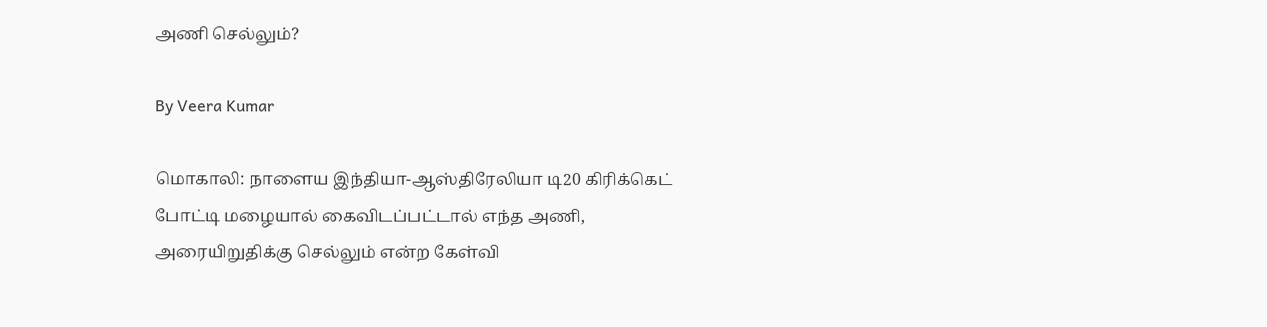அணி செல்லும்?

By Veera Kumar

மொகாலி: நாளைய இந்தியா-ஆஸ்திரேலியா டி20 கிரிக்கெட் போட்டி மழையால் கைவிடப்பட்டால் எந்த அணி, அரையிறுதிக்கு செல்லும் என்ற கேள்வி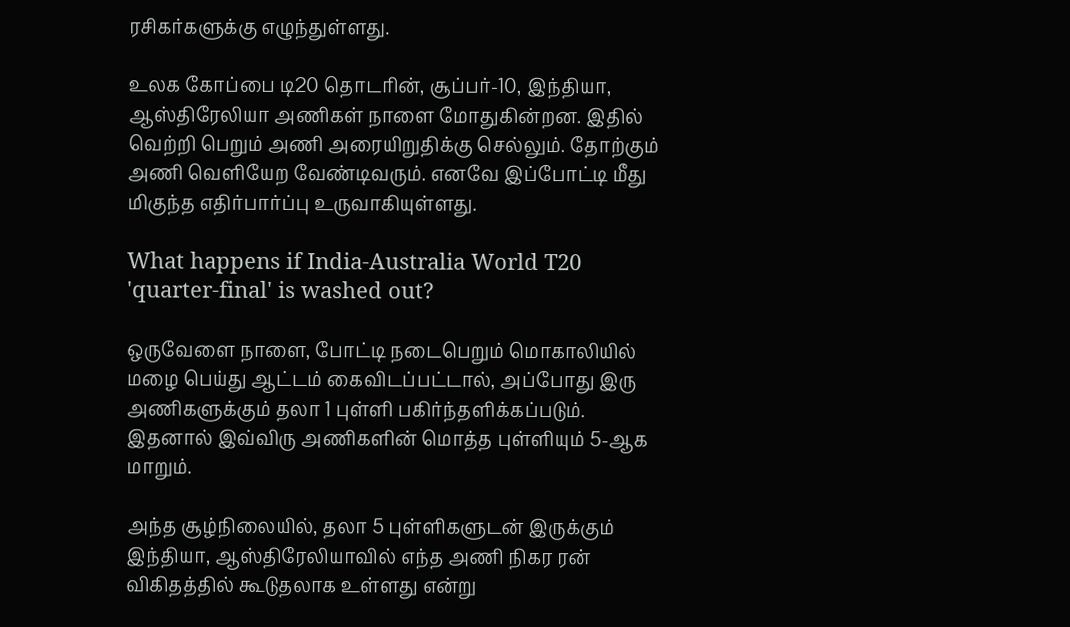ரசிகர்களுக்கு எழுந்துள்ளது.

உலக கோப்பை டி20 தொடரின், சூப்பர்-10, இந்தியா, ஆஸ்திரேலியா அணிகள் நாளை மோதுகின்றன. இதில் வெற்றி பெறும் அணி அரையிறுதிக்கு செல்லும். தோற்கும் அணி வெளியேற வேண்டிவரும். எனவே இப்போட்டி மீது மிகுந்த எதிர்பார்ப்பு உருவாகியுள்ளது.

What happens if India-Australia World T20 'quarter-final' is washed out?

ஒருவேளை நாளை, போட்டி நடைபெறும் மொகாலியில் மழை பெய்து ஆட்டம் கைவிடப்பட்டால், அப்போது இரு அணிகளுக்கும் தலா 1 புள்ளி பகிர்ந்தளிக்கப்படும். இதனால் இவ்விரு அணிகளின் மொத்த புள்ளியும் 5-ஆக மாறும்.

அந்த சூழ்நிலையில், தலா 5 புள்ளிகளுடன் இருக்கும் இந்தியா, ஆஸ்திரேலியாவில் எந்த அணி நிகர ரன் விகிதத்தில் கூடுதலாக உள்ளது என்று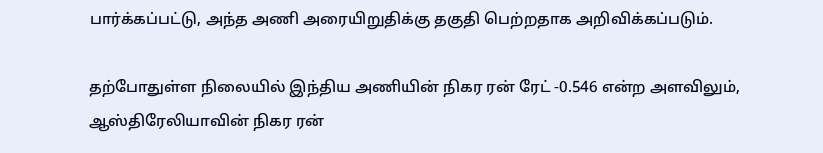பார்க்கப்பட்டு, அந்த அணி அரையிறுதிக்கு தகுதி பெற்றதாக அறிவிக்கப்படும்.

தற்போதுள்ள நிலையில் இந்திய அணியின் நிகர ரன் ரேட் -0.546 என்ற அளவிலும், ஆஸ்திரேலியாவின் நிகர ரன்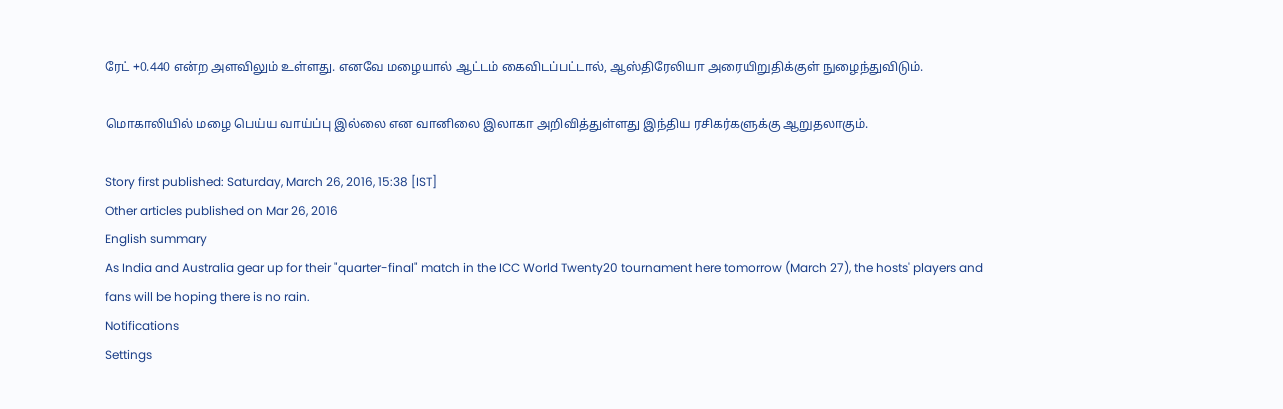ரேட் +0.440 என்ற அளவிலும் உள்ளது. எனவே மழையால் ஆட்டம் கைவிடப்பட்டால், ஆஸ்திரேலியா அரையிறுதிக்குள் நுழைந்துவிடும்.

மொகாலியில் மழை பெய்ய வாய்ப்பு இல்லை என வானிலை இலாகா அறிவித்துள்ளது இந்திய ரசிகர்களுக்கு ஆறுதலாகும்.

Story first published: Saturday, March 26, 2016, 15:38 [IST]
Other articles published on Mar 26, 2016
English summary
As India and Australia gear up for their "quarter-final" match in the ICC World Twenty20 tournament here tomorrow (March 27), the hosts' players and fans will be hoping there is no rain.
Notifications
Settings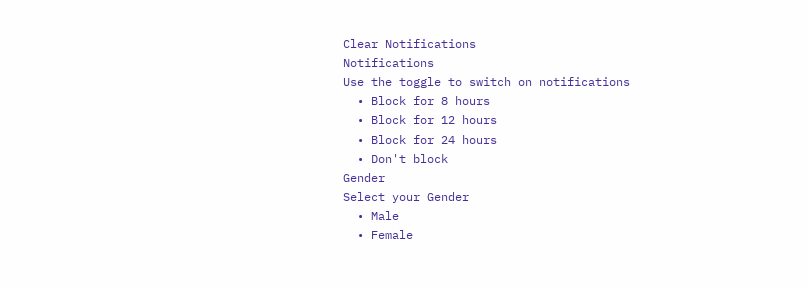Clear Notifications
Notifications
Use the toggle to switch on notifications
  • Block for 8 hours
  • Block for 12 hours
  • Block for 24 hours
  • Don't block
Gender
Select your Gender
  • Male
  • Female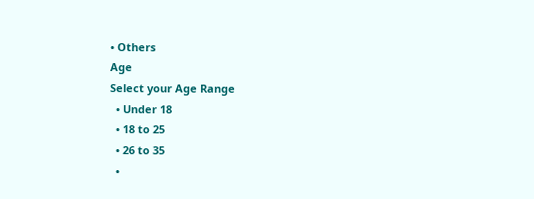• Others
Age
Select your Age Range
  • Under 18
  • 18 to 25
  • 26 to 35
  •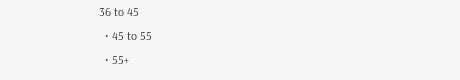36 to 45
  • 45 to 55
  • 55+